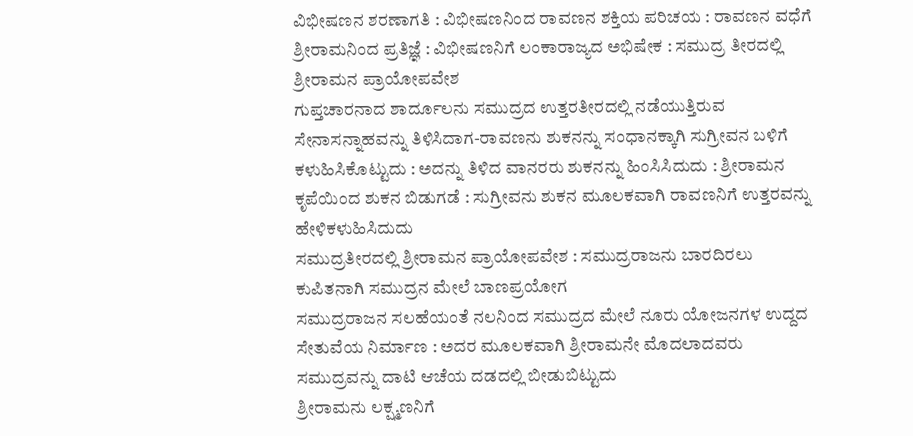ವಿಭೀಷಣನ ಶರಣಾಗತಿ : ವಿಭೀಷಣನಿಂದ ರಾವಣನ ಶಕ್ತಿಯ ಪರಿಚಯ : ರಾವಣನ ವಧೆಗೆ ಶ್ರೀರಾಮನಿಂದ ಪ್ರತಿಜ್ಞೆ : ವಿಭೀಷಣನಿಗೆ ಲಂಕಾರಾಜ್ಯದ ಅಭಿಷೇಕ : ಸಮುದ್ರ ತೀರದಲ್ಲಿ ಶ್ರೀರಾಮನ ಪ್ರಾಯೋಪವೇಶ
ಗುಪ್ತಚಾರನಾದ ಶಾರ್ದೂಲನು ಸಮುದ್ರದ ಉತ್ತರತೀರದಲ್ಲಿ ನಡೆಯುತ್ತಿರುವ ಸೇನಾಸನ್ನಾಹವನ್ನು ತಿಳಿಸಿದಾಗ-ರಾವಣನು ಶುಕನನ್ನು ಸಂಧಾನಕ್ಕಾಗಿ ಸುಗ್ರೀವನ ಬಳಿಗೆ ಕಳುಹಿಸಿಕೊಟ್ಟುದು : ಅದನ್ನು ತಿಳಿದ ವಾನರರು ಶುಕನನ್ನು ಹಿಂಸಿಸಿದುದು : ಶ್ರೀರಾಮನ ಕೃಪೆಯಿಂದ ಶುಕನ ಬಿಡುಗಡೆ : ಸುಗ್ರೀವನು ಶುಕನ ಮೂಲಕವಾಗಿ ರಾವಣನಿಗೆ ಉತ್ತರವನ್ನು ಹೇಳಿಕಳುಹಿಸಿದುದು
ಸಮುದ್ರತೀರದಲ್ಲಿ ಶ್ರೀರಾಮನ ಪ್ರಾಯೋಪವೇಶ : ಸಮುದ್ರರಾಜನು ಬಾರದಿರಲು ಕುಪಿತನಾಗಿ ಸಮುದ್ರನ ಮೇಲೆ ಬಾಣಪ್ರಯೋಗ
ಸಮುದ್ರರಾಜನ ಸಲಹೆಯಂತೆ ನಲನಿಂದ ಸಮುದ್ರದ ಮೇಲೆ ನೂರು ಯೋಜನಗಳ ಉದ್ದದ ಸೇತುವೆಯ ನಿರ್ಮಾಣ : ಅದರ ಮೂಲಕವಾಗಿ ಶ್ರೀರಾಮನೇ ಮೊದಲಾದವರು ಸಮುದ್ರವನ್ನು ದಾಟಿ ಆಚೆಯ ದಡದಲ್ಲಿ ಬೀಡುಬಿಟ್ಟುದು
ಶ್ರೀರಾಮನು ಲಕ್ಷ್ಮಣನಿಗೆ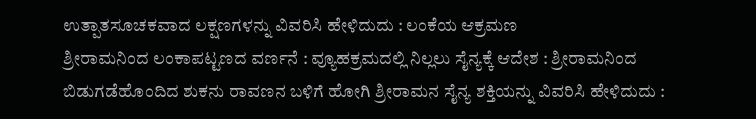ಉತ್ಪಾತಸೂಚಕವಾದ ಲಕ್ಷಣಗಳನ್ನು ವಿವರಿಸಿ ಹೇಳಿದುದು : ಲಂಕೆಯ ಆಕ್ರಮಣ
ಶ್ರೀರಾಮನಿಂದ ಲಂಕಾಪಟ್ಟಣದ ವರ್ಣನೆ : ವ್ಯೂಹಕ್ರಮದಲ್ಲಿ ನಿಲ್ಲಲು ಸೈನ್ಯಕ್ಕೆ ಆದೇಶ : ಶ್ರೀರಾಮನಿಂದ ಬಿಡುಗಡೆಹೊಂದಿದ ಶುಕನು ರಾವಣನ ಬಳಿಗೆ ಹೋಗಿ ಶ್ರೀರಾಮನ ಸೈನ್ಯ ಶಕ್ತಿಯನ್ನು ವಿವರಿಸಿ ಹೇಳಿದುದು :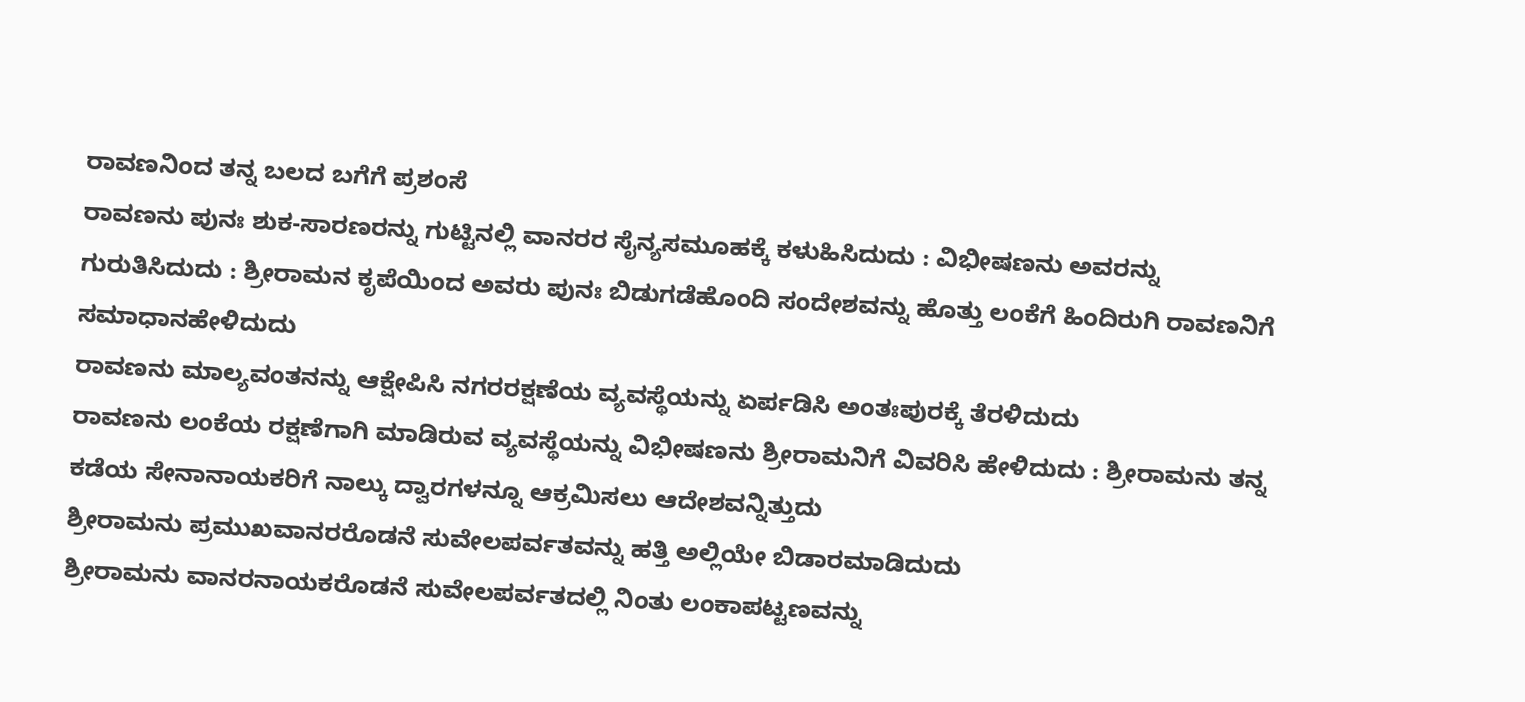ರಾವಣನಿಂದ ತನ್ನ ಬಲದ ಬಗೆಗೆ ಪ್ರಶಂಸೆ
ರಾವಣನು ಪುನಃ ಶುಕ-ಸಾರಣರನ್ನು ಗುಟ್ಟಿನಲ್ಲಿ ವಾನರರ ಸೈನ್ಯಸಮೂಹಕ್ಕೆ ಕಳುಹಿಸಿದುದು : ವಿಭೀಷಣನು ಅವರನ್ನು ಗುರುತಿಸಿದುದು : ಶ್ರೀರಾಮನ ಕೃಪೆಯಿಂದ ಅವರು ಪುನಃ ಬಿಡುಗಡೆಹೊಂದಿ ಸಂದೇಶವನ್ನು ಹೊತ್ತು ಲಂಕೆಗೆ ಹಿಂದಿರುಗಿ ರಾವಣನಿಗೆ ಸಮಾಧಾನಹೇಳಿದುದು
ರಾವಣನು ಮಾಲ್ಯವಂತನನ್ನು ಆಕ್ಷೇಪಿಸಿ ನಗರರಕ್ಷಣೆಯ ವ್ಯವಸ್ಥೆಯನ್ನು ಏರ್ಪಡಿಸಿ ಅಂತಃಪುರಕ್ಕೆ ತೆರಳಿದುದು
ರಾವಣನು ಲಂಕೆಯ ರಕ್ಷಣೆಗಾಗಿ ಮಾಡಿರುವ ವ್ಯವಸ್ಥೆಯನ್ನು ವಿಭೀಷಣನು ಶ್ರೀರಾಮನಿಗೆ ವಿವರಿಸಿ ಹೇಳಿದುದು : ಶ್ರೀರಾಮನು ತನ್ನ ಕಡೆಯ ಸೇನಾನಾಯಕರಿಗೆ ನಾಲ್ಕು ದ್ವಾರಗಳನ್ನೂ ಆಕ್ರಮಿಸಲು ಆದೇಶವನ್ನಿತ್ತುದು
ಶ್ರೀರಾಮನು ಪ್ರಮುಖವಾನರರೊಡನೆ ಸುವೇಲಪರ್ವತವನ್ನು ಹತ್ತಿ ಅಲ್ಲಿಯೇ ಬಿಡಾರಮಾಡಿದುದು
ಶ್ರೀರಾಮನು ವಾನರನಾಯಕರೊಡನೆ ಸುವೇಲಪರ್ವತದಲ್ಲಿ ನಿಂತು ಲಂಕಾಪಟ್ಟಣವನ್ನು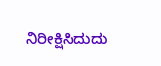ನಿರೀಕ್ಷಿಸಿದುದು